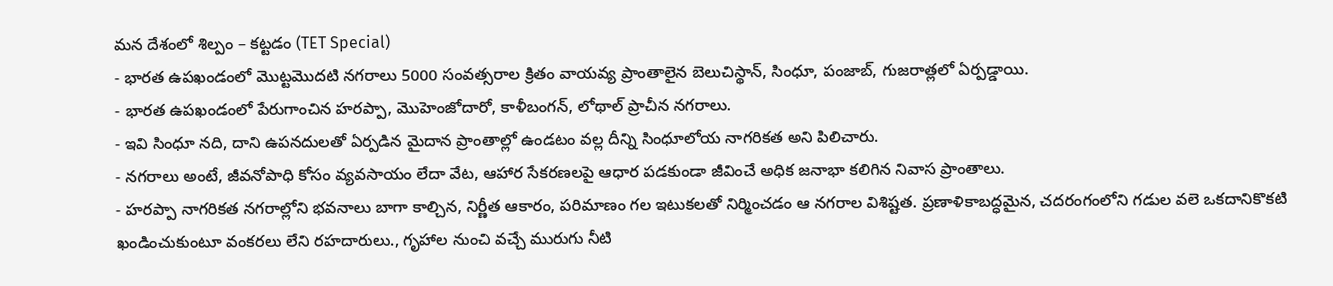మన దేశంలో శిల్పం – కట్టడం (TET Special)
- భారత ఉపఖండంలో మొట్టమొదటి నగరాలు 5000 సంవత్సరాల క్రితం వాయవ్య ప్రాంతాలైన బెలుచిస్థాన్, సింధూ, పంజాబ్, గుజరాత్లలో ఏర్పడ్డాయి.
- భారత ఉపఖండంలో పేరుగాంచిన హరప్పా, మొహెంజోదారో, కాళీబంగన్, లోథాల్ ప్రాచీన నగరాలు.
- ఇవి సింధూ నది, దాని ఉపనదులతో ఏర్పడిన మైదాన ప్రాంతాల్లో ఉండటం వల్ల దీన్ని సింధూలోయ నాగరికత అని పిలిచారు.
- నగరాలు అంటే, జీవనోపాధి కోసం వ్యవసాయం లేదా వేట, ఆహార సేకరణలపై ఆధార పడకుండా జీవించే అధిక జనాభా కలిగిన నివాస ప్రాంతాలు.
- హరప్పా నాగరికత నగరాల్లోని భవనాలు బాగా కాల్చిన, నిర్ణీత ఆకారం, పరిమాణం గల ఇటుకలతో నిర్మించడం ఆ నగరాల విశిష్టత. ప్రణాళికాబద్ధమైన, చదరంగంలోని గడుల వలె ఒకదానికొకటి ఖండించుకుంటూ వంకరలు లేని రహదారులు., గృహాల నుంచి వచ్చే మురుగు నీటి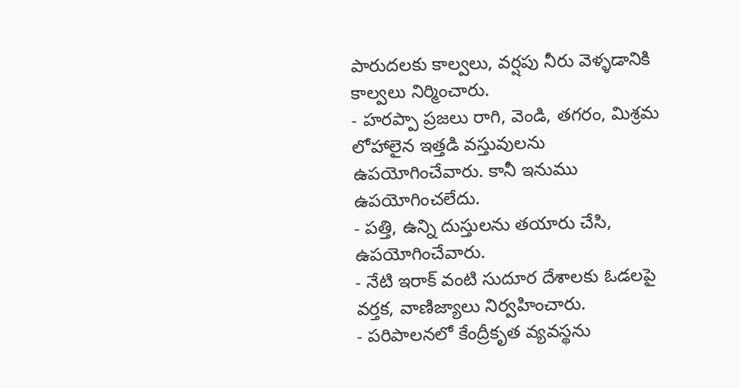పారుదలకు కాల్వలు, వర్షపు నీరు వెళ్ళడానికి కాల్వలు నిర్మించారు.
- హరప్పా ప్రజలు రాగి, వెండి, తగరం, మిశ్రమ లోహాలైన ఇత్తడి వస్తువులను ఉపయోగించేవారు. కానీ ఇనుము ఉపయోగించలేదు.
- పత్తి, ఉన్ని దుస్తులను తయారు చేసి, ఉపయోగించేవారు.
- నేటి ఇరాక్ వంటి సుదూర దేశాలకు ఓడలపై వర్తక, వాణిజ్యాలు నిర్వహించారు.
- పరిపాలనలో కేంద్రీకృత వ్యవస్థను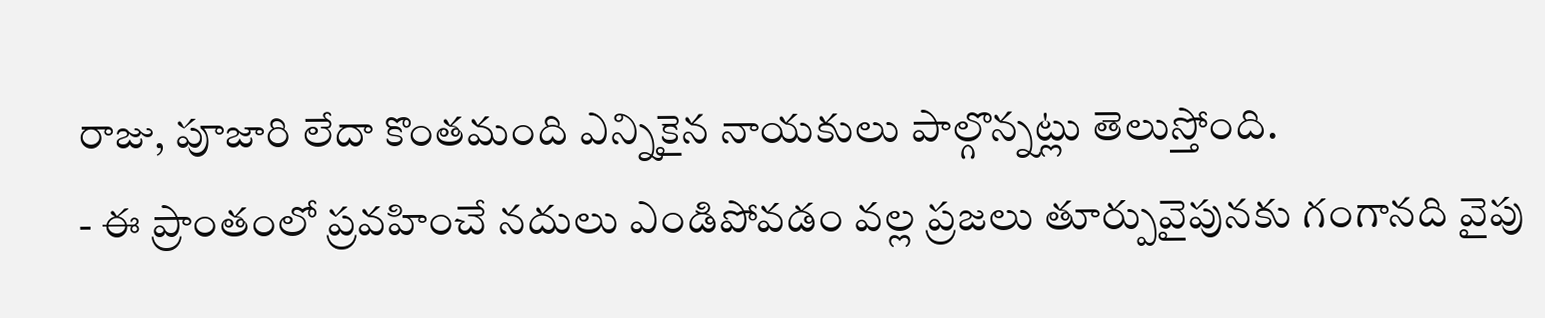రాజు, పూజారి లేదా కొంతమంది ఎన్నికైన నాయకులు పాల్గొన్నట్లు తెలుస్తోంది.
- ఈ ప్రాంతంలో ప్రవహించే నదులు ఎండిపోవడం వల్ల ప్రజలు తూర్పువైపునకు గంగానది వైపు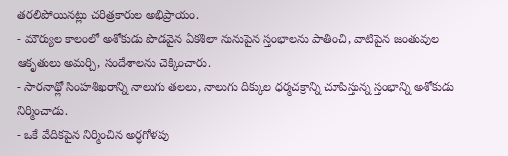తరలిపోయినట్లు చరిత్రకారుల అభిప్రాయం.
- మౌర్యుల కాలంలో అశోకుడు పొడవైన ఏకశిలా నునుపైన స్తంభాలను పాతించి, వాటిపైన జంతువుల ఆకృతులు అమర్చి, సందేశాలను చెక్కించారు.
- సారనాథ్లో సింహశిఖరాన్ని నాలుగు తలలు, నాలుగు దిక్కుల ధర్మచక్రాన్ని చూపిస్తున్న స్తంభాన్ని అశోకుడు నిర్మించాడు.
- ఒకే వేదికపైన నిర్మించిన అర్ధగోళపు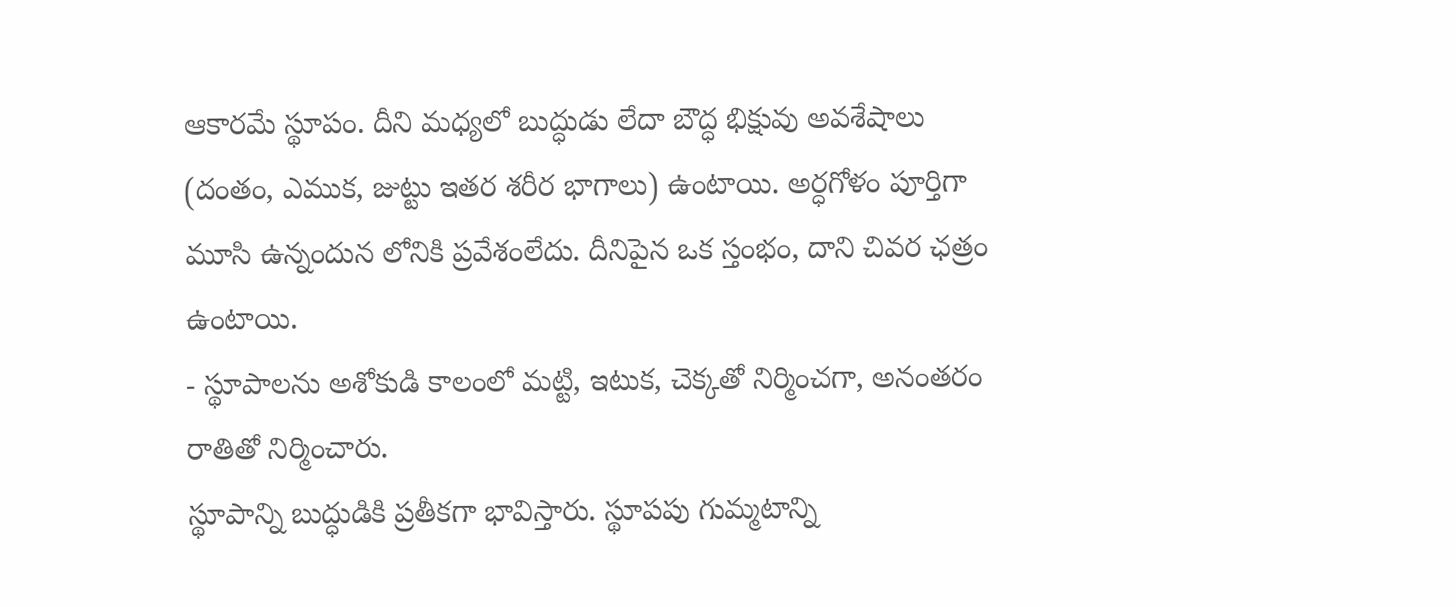ఆకారమే స్థూపం. దీని మధ్యలో బుద్ధుడు లేదా బౌద్ధ భిక్షువు అవశేషాలు (దంతం, ఎముక, జుట్టు ఇతర శరీర భాగాలు) ఉంటాయి. అర్ధగోళం పూర్తిగా మూసి ఉన్నందున లోనికి ప్రవేశంలేదు. దీనిపైన ఒక స్తంభం, దాని చివర ఛత్రం ఉంటాయి.
- స్థూపాలను అశోకుడి కాలంలో మట్టి, ఇటుక, చెక్కతో నిర్మించగా, అనంతరం రాతితో నిర్మించారు.
స్థూపాన్ని బుద్ధుడికి ప్రతీకగా భావిస్తారు. స్థూపపు గుమ్మటాన్ని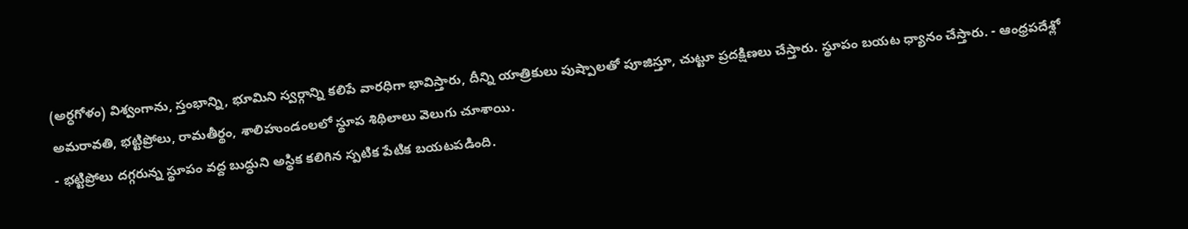(అర్ధగోళం) విశ్వంగాను, స్తంభాన్ని, భూమిని స్వర్గాన్ని కలిపే వారధిగా భావిస్తారు, దీన్ని యాత్రికులు పుష్పాలతో పూజిస్తూ, చుట్టూ ప్రదక్షిణలు చేస్తారు. స్థూపం బయట ధ్యానం చేస్తారు. - ఆంధ్రపదేశ్లో అమరావతి, భట్టిప్రోలు, రామతీర్థం, శాలిహుండంలలో స్థూప శిథిలాలు వెలుగు చూశాయి.
- భట్టిప్రోలు దగ్గరున్న స్థూపం వద్ద బుద్ధుని అస్థిక కలిగిన స్పటిక పేటిక బయటపడింది.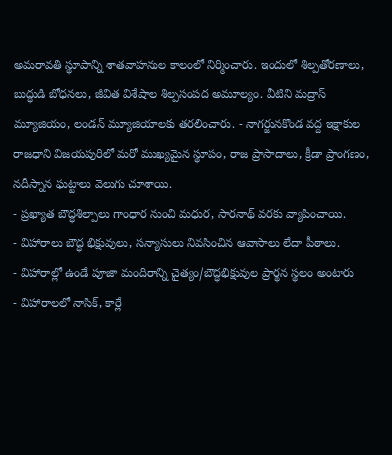అమరావతి స్థూపాన్ని శాతవాహనుల కాలంలో నిర్మించారు. ఇందులో శిల్పతోరణాలు, బుద్ధుడి బోధనలు, జీవిత విశేషాల శిల్పసంపద అమూల్యం. వీటిని మద్రాస్ మ్యూజియం, లండన్ మ్యూజియాలకు తరలించారు. - నాగర్జునకొండ వద్ద ఇక్షాకుల రాజధాని విజయపురిలో మరో ముఖ్యమైన స్థూపం, రాజ ప్రాసాదాలు, క్రీడా ప్రాంగణం, నదీస్నాన ఘట్టాలు వెలుగు చూశాయి.
- ప్రఖ్యాత బౌద్ధశిల్పాలు గాంధార నుంచి మధుర, సారనాథ్ వరకు వ్యాపించాయి.
- విహారాలు బౌద్ధ భిక్షువులు, సన్యాసులు నివసించిన ఆవాసాలు లేదా పీఠాలు.
- విహారాల్లో ఉండే పూజా మందిరాన్ని చైత్యం/బౌద్ధభిక్షువుల ప్రార్థన స్థలం అంటారు
- విహారాలలో నాసిక్, కార్లే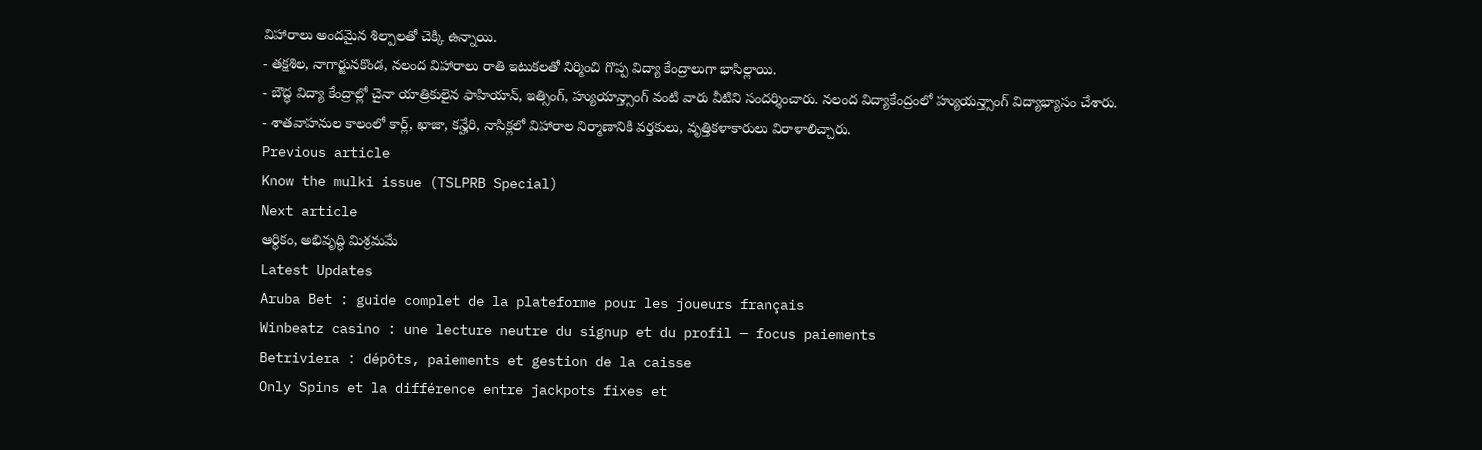విహారాలు అందమైన శిల్పాలతో చెక్కి ఉన్నాయి.
- తక్షశిల, నాగార్జునకొండ, నలంద విహారాలు రాతి ఇటుకలతో నిర్మించి గొప్ప విద్యా కేంద్రాలుగా భాసిల్లాయి.
- బౌద్ధ విద్యా కేంద్రాల్లో చైనా యాత్రికులైన ఫాహియాన్, ఇత్సింగ్, హ్యుయాన్త్సాంగ్ వంటి వారు వీటిని సందర్శించారు. నలంద విద్యాకేంద్రంలో హ్యుయన్త్సాంగ్ విద్యాభ్యాసం చేశారు.
- శాతవాహనుల కాలంలో కార్ల్, ఖాజా, కన్హేరి, నాసిక్లలో విహారాల నిర్మాణానికి వర్తకులు, వృత్తికళాకారులు విరాళాలిచ్చారు.
Previous article
Know the mulki issue (TSLPRB Special)
Next article
ఆర్థికం, అభివృద్ధి మిశ్రమమే
Latest Updates
Aruba Bet : guide complet de la plateforme pour les joueurs français
Winbeatz casino : une lecture neutre du signup et du profil — focus paiements
Betriviera : dépôts, paiements et gestion de la caisse
Only Spins et la différence entre jackpots fixes et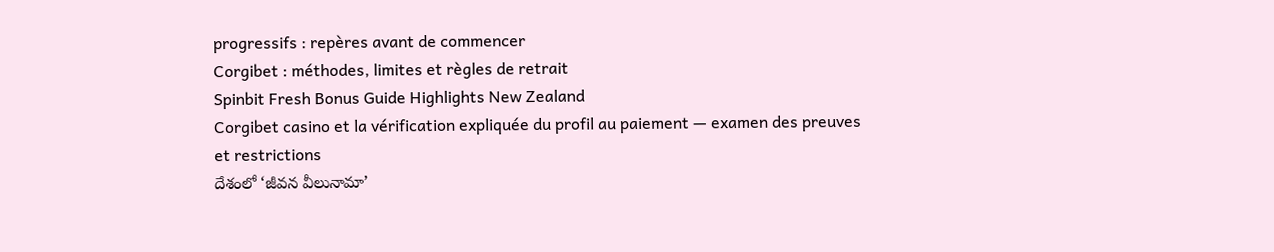progressifs : repères avant de commencer
Corgibet : méthodes, limites et règles de retrait
Spinbit Fresh Bonus Guide Highlights New Zealand
Corgibet casino et la vérification expliquée du profil au paiement — examen des preuves et restrictions
దేశంలో ‘జీవన వీలునామా’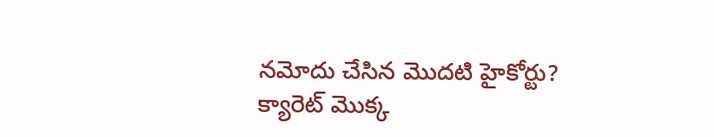నమోదు చేసిన మొదటి హైకోర్టు?
క్యారెట్ మొక్క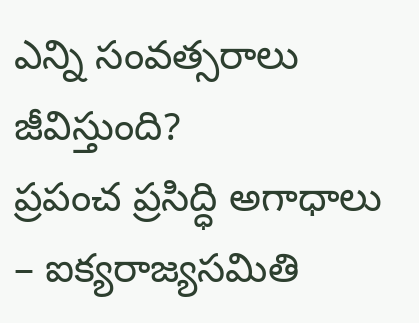ఎన్ని సంవత్సరాలు జీవిస్తుంది?
ప్రపంచ ప్రసిద్ధి అగాధాలు – ఐక్యరాజ్యసమితి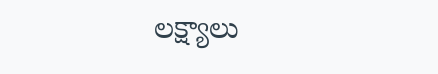లక్ష్యాలు